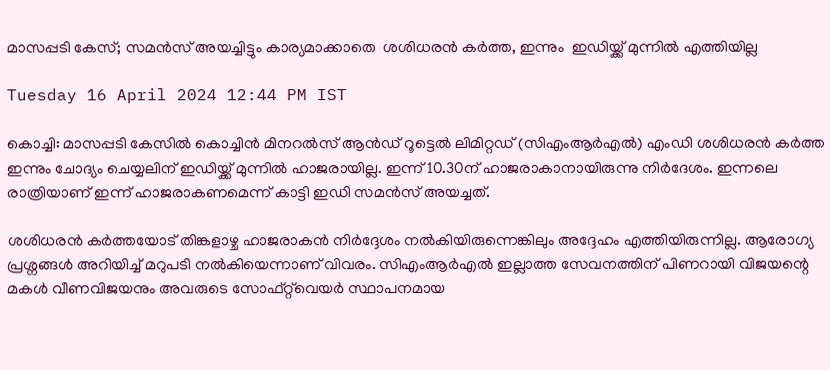മാസപ്പടി കേസ്; സമൻസ് അയച്ചിട്ടും കാര്യമാക്കാതെ  ശശിധരൻ കർത്ത, ഇന്നും  ഇഡിയ്ക്ക് മുന്നിൽ എത്തിയില്ല

Tuesday 16 April 2024 12:44 PM IST

കൊച്ചി: മാസപ്പടി കേസിൽ കൊച്ചിൻ മിനറൽസ് ആൻഡ് റൂട്ടെൽ ലിമിറ്റഡ് (സിഎംആർഎൽ) എംഡി ശശിധരൻ കർത്ത ഇന്നും ചോദ്യം ചെയ്യലിന് ഇഡിയ്ക്ക് മുന്നിൽ ഹാജരായില്ല. ഇന്ന് 10.30ന് ഹാജരാകാനായിരുന്നു നിർദേശം. ഇന്നലെ രാത്രിയാണ് ഇന്ന് ഹാജരാകണമെന്ന് കാട്ടി ഇഡി സമൻസ് അയച്ചത്.

ശശിധരൻ കർത്തയോട് തിങ്കളാഴ്ച ഹാജരാകൻ നി‌ർദ്ദേശം നൽകിയിരുന്നെങ്കിലും അദ്ദേഹം എത്തിയിരുന്നില്ല. ആരോഗ്യ പ്രശ്നങ്ങൾ അറിയിച്ച് മറുപടി നൽകിയെന്നാണ് വിവരം. സിഎംആർഎൽ ഇല്ലാത്ത സേവനത്തിന് പിണറായി വിജയന്റെ മകൾ വീണവിജയനും അവരുടെ സോഫ്റ്റ്‌വെയർ സ്ഥാപനമായ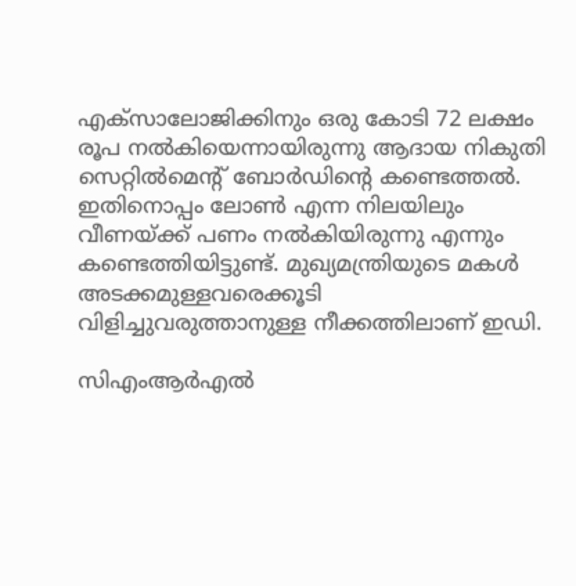എക്സാലോജിക്കിനും ഒരു കോടി 72 ലക്ഷം രൂപ നൽകിയെന്നായിരുന്നു ആദായ നികുതി സെറ്റിൽമെന്റ് ബോർഡിന്റെ കണ്ടെത്തൽ. ഇതിനൊപ്പം ലോൺ എന്ന നിലയിലും വീണയ്ക്ക് പണം നൽകിയിരുന്നു എന്നും കണ്ടെത്തിയിട്ടുണ്ട്. മുഖ്യമന്ത്രിയുടെ മകൾ അടക്കമുള്ളവരെക്കൂടി വിളിച്ചുവരുത്താനുള്ള നീക്കത്തിലാണ് ഇഡി.

സിഎംആ‌ർഎൽ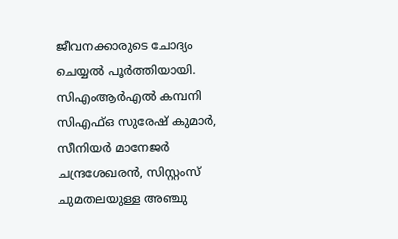ജീവനക്കാരുടെ ചോദ്യം ചെയ്യൽ പൂർത്തിയായി. സിഎംആർഎൽ കമ്പനി സിഎഫ്ഒ സുരേഷ് കുമാർ, സീനിയർ മാനേജർ ചന്ദ്രശേഖരൻ, സിസ്റ്റംസ് ചുമതലയുള്ള അഞ്ചു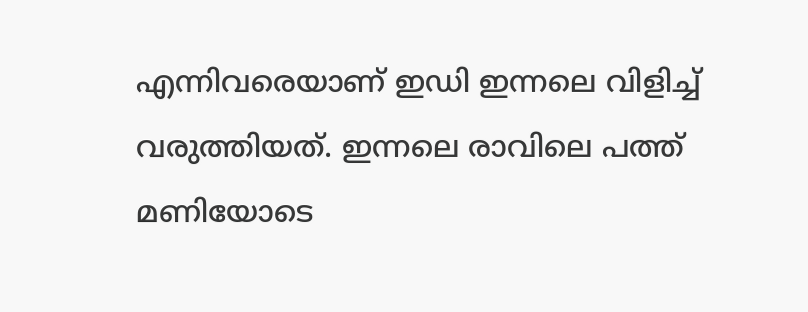എന്നിവരെയാണ് ഇഡി ഇന്നലെ വിളിച്ച് വരുത്തിയത്. ഇന്നലെ രാവിലെ പത്ത് മണിയോടെ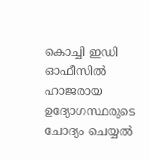കൊച്ചി ഇഡി ഓഫീസിൽ ഹാജരായ ഉദ്യോഗസ്ഥരുടെ ചോദ്യം ചെയ്യൽ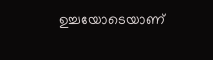ഉച്ചയോടെയാണ്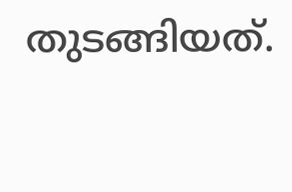തുടങ്ങിയത്.